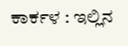ಕಾರ್ಕಳ : ಇಲ್ಲಿನ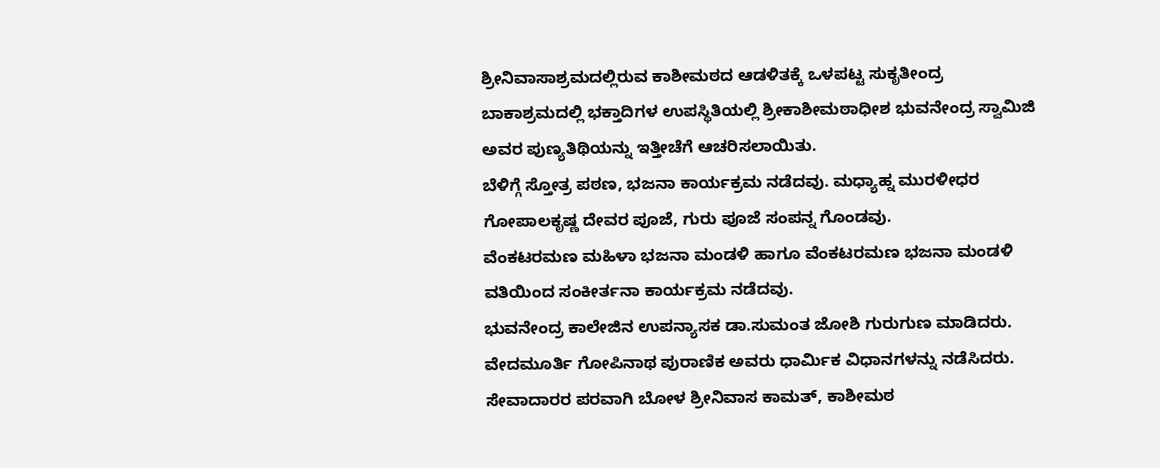ಶ್ರೀನಿವಾಸಾಶ್ರಮದಲ್ಲಿರುವ ಕಾಶೀಮಠದ ಆಡಳಿತಕ್ಕೆ ಒಳಪಟ್ಟ ಸುಕೃತೀಂದ್ರ ಬಾಕಾಶ್ರಮದಲ್ಲಿ ಭಕ್ತಾದಿಗಳ ಉಪಸ್ಥಿತಿಯಲ್ಲಿ ಶ್ರೀಕಾಶೀಮಠಾಧೀಶ ಭುವನೇಂದ್ರ ಸ್ವಾಮಿಜಿ ಅವರ ಪುಣ್ಯತಿಥಿಯನ್ನು ಇತ್ತೀಚೆಗೆ ಆಚರಿಸಲಾಯಿತು.
ಬೆಳಿಗ್ಗೆ ಸ್ತೋತ್ರ ಪಠಣ, ಭಜನಾ ಕಾರ್ಯಕ್ರಮ ನಡೆದವು. ಮಧ್ಯಾಹ್ನ ಮುರಳೀಧರ ಗೋಪಾಲಕೃಷ್ಣ ದೇವರ ಪೂಜೆ, ಗುರು ಪೂಜೆ ಸಂಪನ್ನ ಗೊಂಡವು.
ವೆಂಕಟರಮಣ ಮಹಿಳಾ ಭಜನಾ ಮಂಡಳಿ ಹಾಗೂ ವೆಂಕಟರಮಣ ಭಜನಾ ಮಂಡಳಿ ವತಿಯಿಂದ ಸಂಕೀರ್ತನಾ ಕಾರ್ಯಕ್ರಮ ನಡೆದವು.
ಭುವನೇಂದ್ರ ಕಾಲೇಜಿನ ಉಪನ್ಯಾಸಕ ಡಾ.ಸುಮಂತ ಜೋಶಿ ಗುರುಗುಣ ಮಾಡಿದರು.
ವೇದಮೂರ್ತಿ ಗೋಪಿನಾಥ ಪುರಾಣಿಕ ಅವರು ಧಾರ್ಮಿಕ ವಿಧಾನಗಳನ್ನು ನಡೆಸಿದರು. ಸೇವಾದಾರರ ಪರವಾಗಿ ಬೋಳ ಶ್ರೀನಿವಾಸ ಕಾಮತ್, ಕಾಶೀಮಠ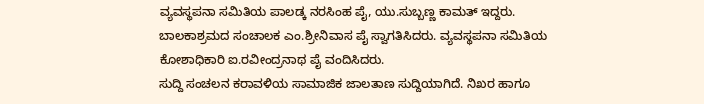ವ್ಯವಸ್ಥಪನಾ ಸಮಿತಿಯ ಪಾಲಡ್ಕ ನರಸಿಂಹ ಪೈ, ಯು.ಸುಬ್ಬಣ್ಣ ಕಾಮತ್ ಇದ್ದರು. ಬಾಲಕಾಶ್ರಮದ ಸಂಚಾಲಕ ಎಂ.ಶ್ರೀನಿವಾಸ ಪೈ ಸ್ವಾಗತಿಸಿದರು. ವ್ಯವಸ್ಥಪನಾ ಸಮಿತಿಯ ಕೋಶಾಧಿಕಾರಿ ಐ.ರವೀಂದ್ರನಾಥ ಪೈ ವಂದಿಸಿದರು.
ಸುದ್ದಿ ಸಂಚಲನ ಕರಾವಳಿಯ ಸಾಮಾಜಿಕ ಜಾಲತಾಣ ಸುದ್ದಿಯಾಗಿದೆ. ನಿಖರ ಹಾಗೂ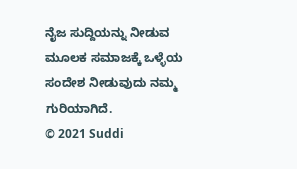ನೈಜ ಸುದ್ದಿಯನ್ನು ನೀಡುವ ಮೂಲಕ ಸಮಾಜಕ್ಕೆ ಒಳ್ಳೆಯ ಸಂದೇಶ ನೀಡುವುದು ನಮ್ಮ ಗುರಿಯಾಗಿದೆ.
© 2021 Suddi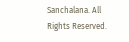Sanchalana. All Rights Reserved.